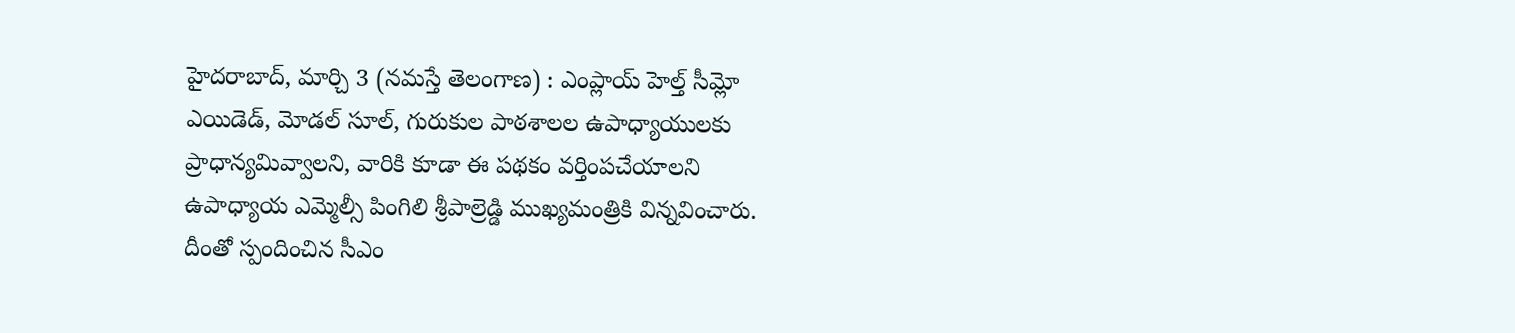హైదరాబాద్, మార్చి 3 (నమస్తే తెలంగాణ) : ఎంప్లాయ్ హెల్త్ సీమ్లో ఎయిడెడ్, మోడల్ సూల్, గురుకుల పాఠశాలల ఉపాధ్యాయులకు ప్రాధాన్యమివ్వాలని, వారికి కూడా ఈ పథకం వర్తింపచేయాలని ఉపాధ్యాయ ఎమ్మెల్సీ పింగిలి శ్రీపాల్రెడ్డి ముఖ్యమంత్రికి విన్నవించారు. దీంతో స్పందించిన సీఎం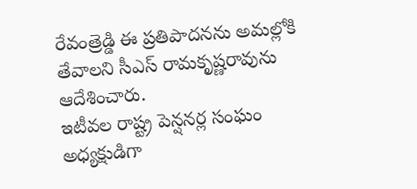రేవంత్రెడ్డి ఈ ప్రతిపాదనను అమల్లోకి తేవాలని సీఎస్ రామకృష్ణరావును ఆదేశించారు.
ఇటీవల రాష్ట్ర పెన్షనర్ల సంఘం అధ్యక్షుడిగా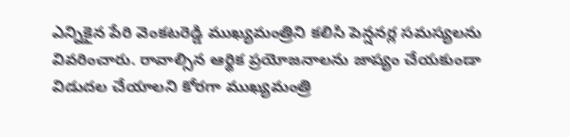ఎన్నికైన పేరి వెంకటరెడ్డి ముఖ్యమంత్రిని కలిసి పెన్షనర్ల సమస్యలను వివరించారు. రావాల్సిన ఆర్థిక ప్రయోజనాలను జాప్యం చేయకుండా విడుదల చేయాలని కోరగా ముఖ్యమంత్రి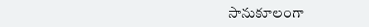సానుకూలంగా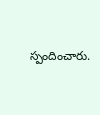స్పందించారు.